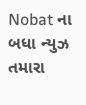Nobat ના બધા ન્યુઝ તમારા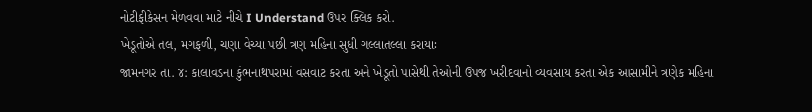નોટીફીકેસન મેળવવા માટે નીચે I Understand ઉપર ક્લિક કરો.
ખેડૂતોએ તલ, મગફળી, ચણા વેચ્યા પછી ત્રણ મહિના સુધી ગલ્લાતલ્લા કરાયાઃ
જામનગર તા. ૪: કાલાવડના કુંભનાથપરામાં વસવાટ કરતા અને ખેડૂતો પાસેથી તેઓની ઉપજ ખરીદવાનો વ્યવસાય કરતા એક આસામીને ત્રણેક મહિના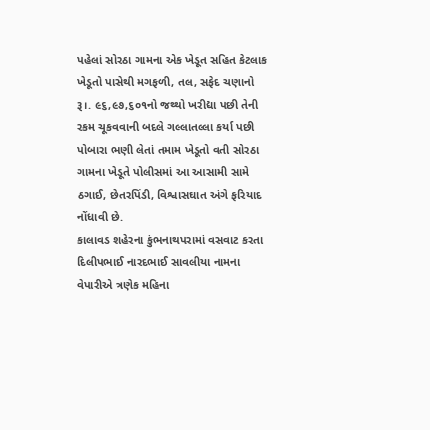પહેલાં સોરઠા ગામના એક ખેડૂત સહિત કેટલાક ખેડૂતો પાસેથી મગફળી, તલ, સફેદ ચણાનો રૂ।. ૯૬,૯૭,૬૦૧નો જથ્થો ખરીદ્યા પછી તેની રકમ ચૂકવવાની બદલે ગલ્લાતલ્લા કર્યા પછી પોબારા ભણી લેતાં તમામ ખેડૂતો વતી સોરઠા ગામના ખેડૂતે પોલીસમાં આ આસામી સામે ઠગાઈ, છેતરપિંડી, વિશ્વાસઘાત અંગે ફરિયાદ નોંધાવી છે.
કાલાવડ શહેરના કુંભનાથપરામાં વસવાટ કરતા દિલીપભાઈ નારદભાઈ સાવલીયા નામના વેપારીએ ત્રણેક મહિના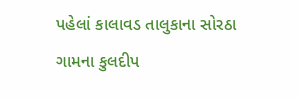પહેલાં કાલાવડ તાલુકાના સોરઠા ગામના કુલદીપ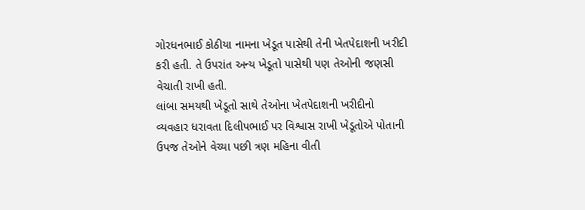ગોરધનભાઈ કોઠીયા નામના ખેડૂત પાસેથી તેની ખેતપેદાશની ખરીદી કરી હતી. તે ઉપરાંત અન્ય ખેડૂતો પાસેથી પણ તેઓની જણસી વેચાતી રાખી હતી.
લાંબા સમયથી ખેડૂતો સાથે તેઓના ખેતપેદાશની ખરીદીનો વ્યવહાર ધરાવતા દિલીપભાઈ પર વિશ્વાસ રાખી ખેડૂતોએ પોતાની ઉપજ તેઓને વેચ્યા પછી ત્રણ મહિના વીતી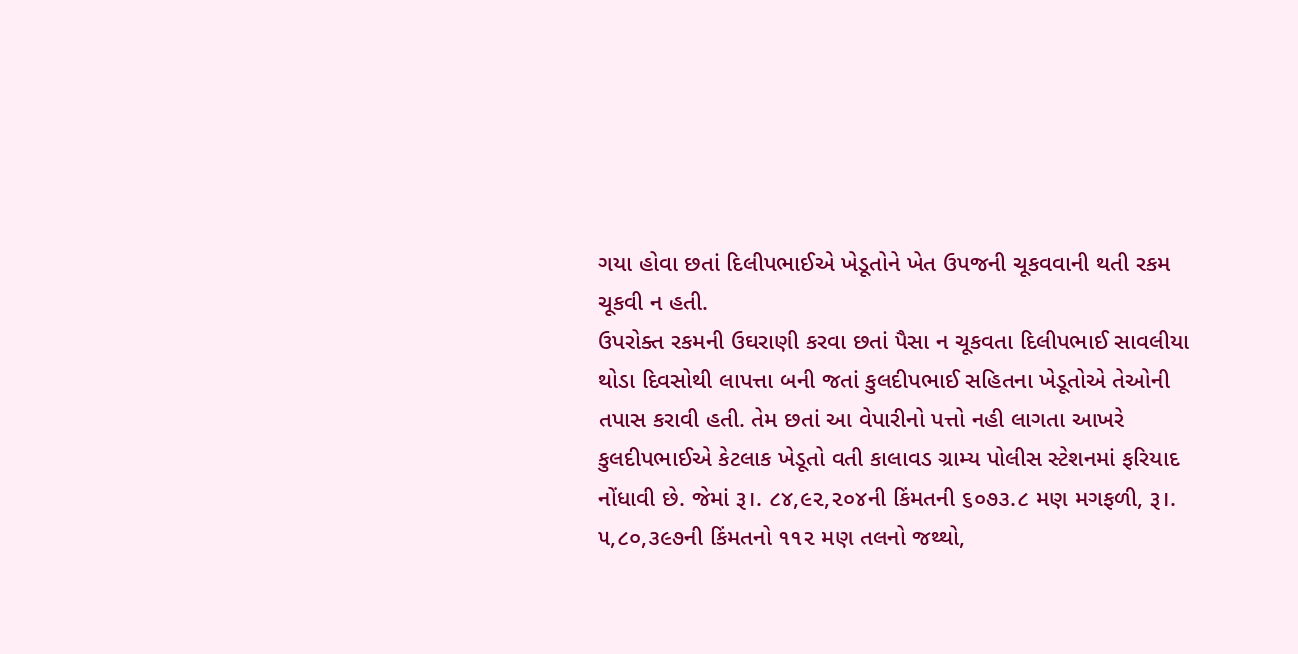ગયા હોવા છતાં દિલીપભાઈએ ખેડૂતોને ખેત ઉપજની ચૂકવવાની થતી રકમ ચૂકવી ન હતી.
ઉપરોક્ત રકમની ઉઘરાણી કરવા છતાં પૈસા ન ચૂકવતા દિલીપભાઈ સાવલીયા થોડા દિવસોથી લાપત્તા બની જતાં કુલદીપભાઈ સહિતના ખેડૂતોએ તેઓની તપાસ કરાવી હતી. તેમ છતાં આ વેપારીનો પત્તો નહી લાગતા આખરે કુલદીપભાઈએ કેટલાક ખેડૂતો વતી કાલાવડ ગ્રામ્ય પોલીસ સ્ટેશનમાં ફરિયાદ નોંધાવી છે. જેમાં રૂ।. ૮૪,૯૨,૨૦૪ની કિંમતની ૬૦૭૩.૮ મણ મગફળી, રૂ।. ૫,૮૦,૩૯૭ની કિંમતનો ૧૧૨ મણ તલનો જથ્થો,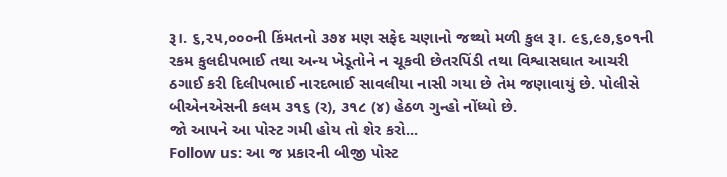રૂ।. ૬,૨૫,૦૦૦ની કિંમતનો ૩૭૪ મણ સફેદ ચણાનો જથ્થો મળી કુલ રૂ।. ૯૬,૯૭,૬૦૧ની રકમ કુલદીપભાઈ તથા અન્ય ખેડૂતોને ન ચૂકવી છેતરપિંડી તથા વિશ્વાસઘાત આચરી ઠગાઈ કરી દિલીપભાઈ નારદભાઈ સાવલીયા નાસી ગયા છે તેમ જણાવાયું છે. પોલીસે બીએનએસની કલમ ૩૧૬ (ર), ૩૧૮ (૪) હેઠળ ગુન્હો નોંધ્યો છે.
જો આપને આ પોસ્ટ ગમી હોય તો શેર કરો...
Follow us: આ જ પ્રકારની બીજી પોસ્ટ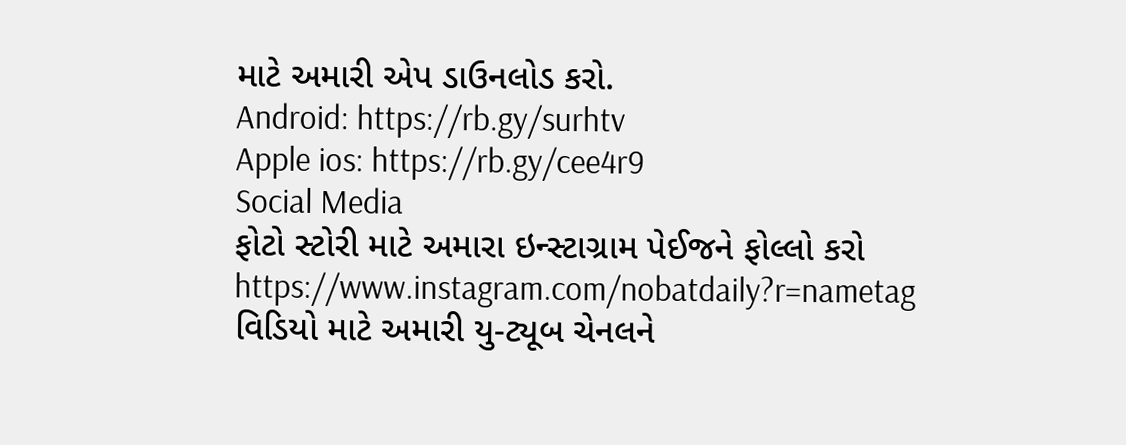માટે અમારી એપ ડાઉનલોડ કરો.
Android: https://rb.gy/surhtv
Apple ios: https://rb.gy/cee4r9
Social Media
ફોટો સ્ટોરી માટે અમારા ઇન્સ્ટાગ્રામ પેઈજને ફોલ્લો કરો
https://www.instagram.com/nobatdaily?r=nametag
વિડિયો માટે અમારી યુ-ટ્યૂબ ચેનલને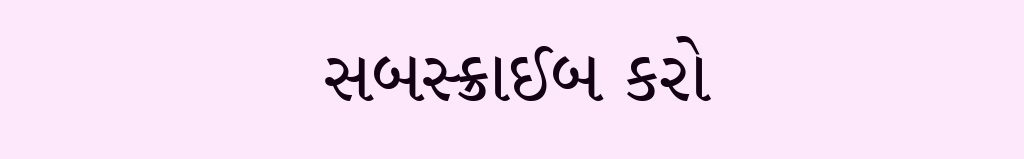સબસ્ક્રાઈબ કરો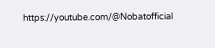https://youtube.com/@Nobatofficial